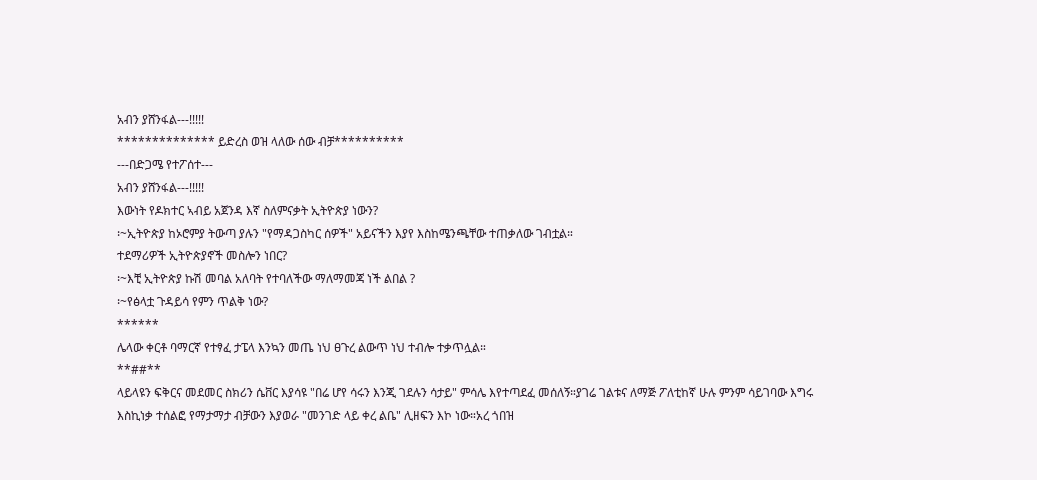አብን ያሸንፋል---!!!!!
************** ይድረስ ወዝ ላለው ሰው ብቻ**********
---በድጋሜ የተፖሰተ---
አብን ያሸንፋል---!!!!!
እውነት የዶክተር ኣብይ አጀንዳ እኛ ስለምናቃት ኢትዮጵያ ነውን?
፡~ኢትዮጵያ ከኦሮምያ ትውጣ ያሉን "የማዳጋስካር ሰዎች" አይናችን እያየ እስከሜንጫቸው ተጠቃለው ገብቷል።
ተደማሪዎች ኢትዮጵያኖች መስሎን ነበር?
፡~እቺ ኢትዮጵያ ኩሽ መባል አለባት የተባለችው ማለማመጃ ነች ልበል ?
፡~የፅላቷ ጉዳይሳ የምን ጥልቅ ነው?
******
ሌላው ቀርቶ ባማርኛ የተፃፈ ታፔላ እንኳን መጤ ነህ ፀጉረ ልውጥ ነህ ተብሎ ተቃጥሏል።
**##**
ላይላዩን ፍቅርና መደመር ስክሪን ሴቨር እያሳዩ "በሬ ሆየ ሳሩን እንጂ ገደሉን ሳታይ" ምሳሌ እየተጣደፈ መሰለኝ።ያገሬ ገልቱና ለማጅ ፖለቲከኛ ሁሉ ምንም ሳይገባው እግሩ እስኪነቃ ተሰልፎ የማታማታ ብቻውን እያወራ "መንገድ ላይ ቀረ ልቤ" ሊዘፍን እኮ ነው።አረ ጎበዝ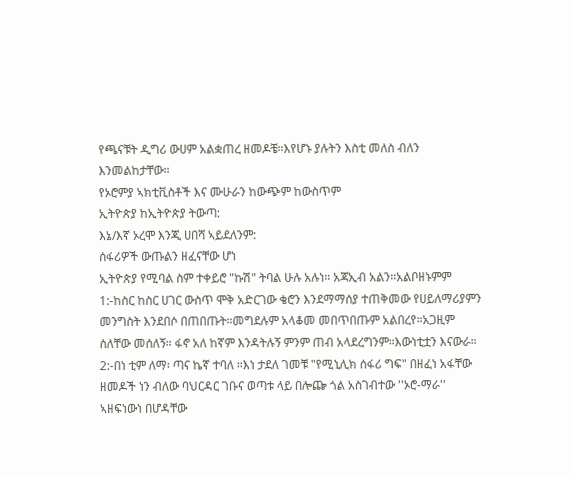የጫናቹት ዲግሪ ውሀም አልቋጠረ ዘመዶቼ።እየሆኑ ያሉትን እስቲ መለስ ብለን እንመልከታቸው።
የኦሮምያ ኣክቲቪስቶች እና ሙሁራን ከውጭም ከውስጥም
ኢትዮጵያ ከኢትዮጵያ ትውጣ:
እኔ/እኛ ኦረሞ እንጂ ሀበሻ ኣይደለንም:
ሰፋሪዎች ውጡልን ዘፈናቸው ሆነ
ኢትዮጵያ የሚባል ስም ተቀይሮ "ኩሽ" ትባል ሁሉ አሉነ። አጃኢብ አልን።አልቦዘኑምም
1:-ከስር ከስር ሀገር ውስጥ ሞቅ አድርገው ቄሮን እንደማማሰያ ተጠቅመው የሀይለማሪያምን መንግስት እንደበሶ በጠበጡት።መግደሉም አላቆመ መበጥበጡም አልበረየ።አጋዚም ሰለቸው መሰለኝ። ፋኖ አለ ከኛም እንዳትሉኝ ምንም ጠብ አላደረግንም።እውነቲቷን እናውራ።
2:-በነ ቲም ለማ፡ ጣና ኬኛ ተባለ ።እነ ታደለ ገመቹ "የሚኒሊክ ሰፋሪ ግፍ" በዘፈነ አፋቸው ዘመዶች ነን ብለው ባህርዳር ገቡና ወጣቱ ላይ በሎጬ ጎል አስገብተው ''ኦሮ-ማራ'' ኣዘፍነውነ በሆዳቸው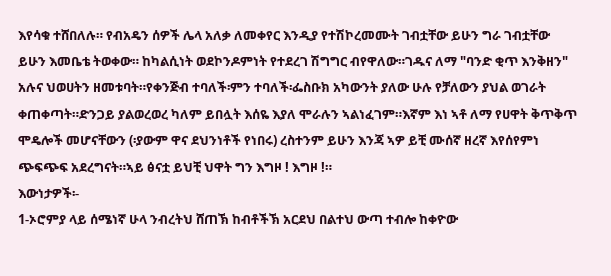እየሳቁ ተሸበለሉ። የብአዴን ሰዎች ሌላ አለቃ ለመቀየር እንዲያ የተሽኮረመሙት ገብቷቸው ይሁን ግራ ገብቷቸው ይሁን እመቤቴ ትወቀው። ከካልሲነት ወደኮንዶምነት የተደረገ ሽግግር ብየዋለው።ገዱና ለማ "ባንድ ቂጥ እንቅዘን" አሉና ህወሀትን ዘመቱባት።የቀንጅብ ተባለች፡ምን ተባለች፡ፌስቡክ አካውንት ያለው ሁሉ የቻለውን ያህል ወገራት ቀጠቀጣት።ድንጋይ ያልወረወረ ካለም ይበሏት እሰዬ እያለ ሞራሉን ኣልነፈገም።እኛም እነ ኣቶ ለማ የሀዋት ቅጥቅጥ ሞዴሎች መሆናቸውን (፡ያውም ዋና ደህንነቶች የነበሩ) ረስተንም ይሁን እንጃ ኣዎ ይቺ ሙሰኛ ዘረኛ እየሰየምነ ጭፍጭፍ አደረግናት።ኣይ ፅናቷ ይህቺ ህዋት ግን እግዞ ! እግዞ !።
እውነታዎች፡-
1-ኦሮምያ ላይ ሰሜነኛ ሁላ ንብረትህ ሸጠኽ ከብቶችኽ አርደህ በልተህ ውጣ ተብሎ ከቀዮው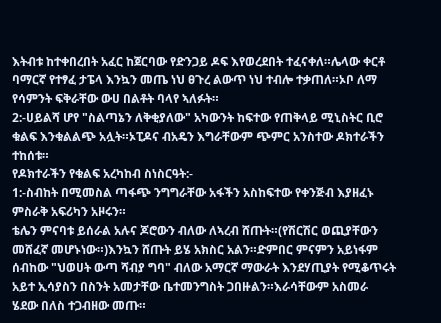እትብቱ ከተቀበረበት አፈር ከጀርባው የድንጋይ ዶፍ እየወረደበት ተፈናቀለ።ሌላው ቀርቶ ባማርኛ የተፃፈ ታፔላ እንኳን መጤ ነህ ፀጉረ ልውጥ ነህ ተብሎ ተቃጠለ።ኦቦ ለማ የሳምንት ፍቅራቸው ውሀ በልቶት ባላየ ኣለፉት።
2:-ሀይልሻ ሆየ "ስልጣኔን ለቅቂያለው" አካውንት ከፍተው የጠቅላይ ሚኒስትር ቢሮ ቁልፍ እንቁልልጭ አሏት።ኦፒዶና ብአዴን እግራቸውም ጭምር አንስተው ዶክተራችን ተከሰቱ።
የዶክተራችን የቁልፍ አረካከብ ስነስርዓት:-
1:-ስብከት በሚመስል ጣፋጭ ንግግራቸው አፋችን አስከፍተው የቀንጅብ እያዘፈኑ ምስራቅ አፍሪካን አዞሩን።
ቴሌን ምናባቱ ይሰራል አሉና ጆሮውን ብለው ለኣረብ ሸጡት።(የሽርሽር ወጪያቸውን መሸፈኛ መሆኑነው።)እንኳን ሸጡት ይሄ አክስር አልን።ድምበር ምናምን አይነፋም ሰብከው "ህወሀት ውጣ ሻብያ ግባ" ብለው አማርኛ ማውራት እንደሃጢያት የሚቆጥሩት አይተ ኢሳያስን በስንት አመታቸው ቤተመንግስት ጋበዙልን።እራሳቸውም አስመራ ሄደው በለስ ተጋብዘው መጡ።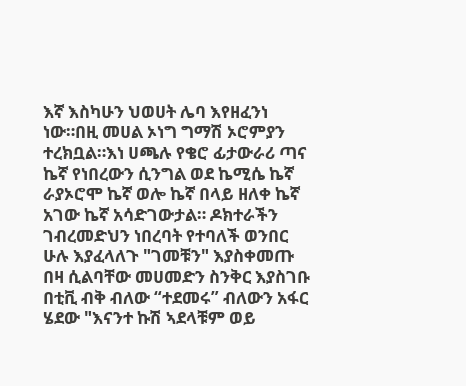እኛ እስካሁን ህወሀት ሌባ እየዘፈንነ ነው።በዚ መሀል ኦነግ ግማሽ ኦሮምያን ተረክቧል።እነ ሀጫሉ የቄሮ ፊታውራሪ ጣና ኬኛ የነበረውን ሲንግል ወደ ኬሚሴ ኬኛ ራያኦሮሞ ኬኛ ወሎ ኬኛ በላይ ዘለቀ ኬኛ አገው ኬኛ አሳድገውታል። ዶክተራችን ገብረመድህን ነበረባት የተባለች ወንበር ሁሉ እያፈላለጉ "ገመቹን" እያስቀመጡ በዛ ሲልባቸው መሀመድን ስንቅር እያስገቡ በቲቪ ብቅ ብለው “ተደመሩ” ብለውን አፋር ሄደው "እናንተ ኩሽ ኣደላቹም ወይ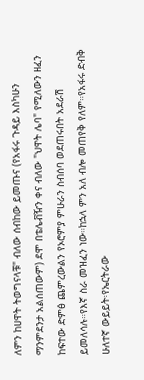ለምን ከሀዋት ትወግናላቹ" ብለው ሰብከው ይመጡና (የአፋሩ ጉዳይ እስካሁን ማንምደንታ አልሰጠውም) ደሞ በቴሌቭዥን ቀና ብለው "ህዋት ሌባ" የሚለውን ዘፈን ከፍተው ድምፅ ጨምረውልን የኦሮምያ ምሁራን ስብሰባ ወደጠሩበት አደራሽ ይመለሳሉ።የእኛ ስራ መዝፈን ነው።ከኋላ ምን አለ ብሎ መጠየቅ የለም።የአፋሩ ድብቅ ሁለተኛ ውይይት፡የኤርትራው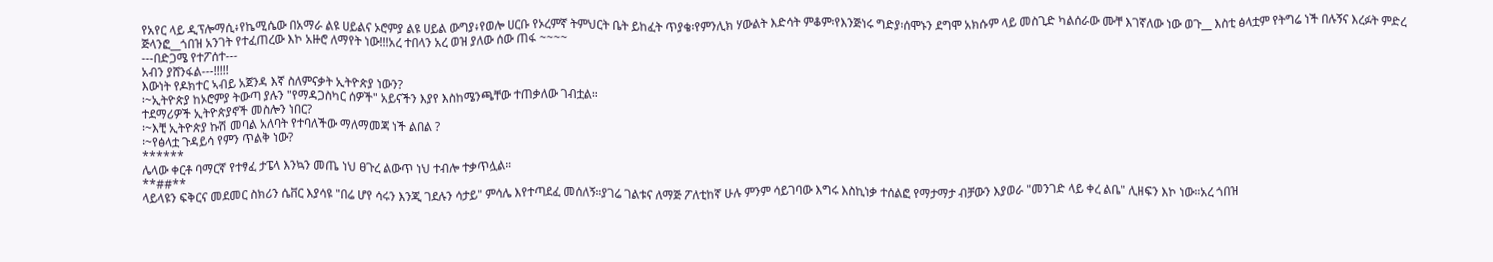የአየር ላይ ዲፕሎማሲ፥የኬሚሴው በአማራ ልዩ ሀይልና ኦሮምያ ልዩ ሀይል ውግያ፥የወሎ ሀርቡ የኦረምኛ ትምህርት ቤት ይከፈት ጥያቄ፡የምንሊክ ሃውልት እድሳት ምቆም፡የእንጅነሩ ግድያ፡ሰሞኑን ደግሞ አክሱም ላይ መስጊድ ካልሰራው ሙቸ እገኛለው ነው ወጉ__ እስቲ ፅላቷም የትግሬ ነች በሉኝና እረፉት ምድረ ጅላንፎ__ጎበዝ አንገት የተፈጠረው እኮ አዙሮ ለማየት ነው!!!አረ ተበላን አረ ወዝ ያለው ሰው ጠፋ ~~~~
---በድጋሜ የተፖሰተ---
አብን ያሸንፋል---!!!!!
እውነት የዶክተር ኣብይ አጀንዳ እኛ ስለምናቃት ኢትዮጵያ ነውን?
፡~ኢትዮጵያ ከኦሮምያ ትውጣ ያሉን "የማዳጋስካር ሰዎች" አይናችን እያየ እስከሜንጫቸው ተጠቃለው ገብቷል።
ተደማሪዎች ኢትዮጵያኖች መስሎን ነበር?
፡~እቺ ኢትዮጵያ ኩሽ መባል አለባት የተባለችው ማለማመጃ ነች ልበል ?
፡~የፅላቷ ጉዳይሳ የምን ጥልቅ ነው?
******
ሌላው ቀርቶ ባማርኛ የተፃፈ ታፔላ እንኳን መጤ ነህ ፀጉረ ልውጥ ነህ ተብሎ ተቃጥሏል።
**##**
ላይላዩን ፍቅርና መደመር ስክሪን ሴቨር እያሳዩ "በሬ ሆየ ሳሩን እንጂ ገደሉን ሳታይ" ምሳሌ እየተጣደፈ መሰለኝ።ያገሬ ገልቱና ለማጅ ፖለቲከኛ ሁሉ ምንም ሳይገባው እግሩ እስኪነቃ ተሰልፎ የማታማታ ብቻውን እያወራ "መንገድ ላይ ቀረ ልቤ" ሊዘፍን እኮ ነው።አረ ጎበዝ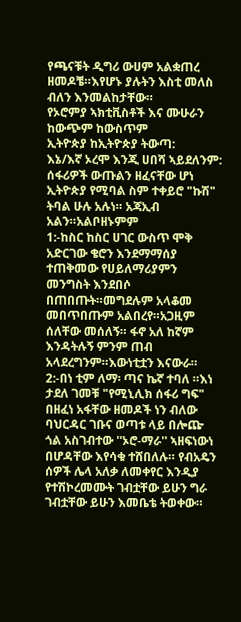የጫናቹት ዲግሪ ውሀም አልቋጠረ ዘመዶቼ።እየሆኑ ያሉትን እስቲ መለስ ብለን እንመልከታቸው።
የኦሮምያ ኣክቲቪስቶች እና ሙሁራን ከውጭም ከውስጥም
ኢትዮጵያ ከኢትዮጵያ ትውጣ:
እኔ/እኛ ኦረሞ እንጂ ሀበሻ ኣይደለንም:
ሰፋሪዎች ውጡልን ዘፈናቸው ሆነ
ኢትዮጵያ የሚባል ስም ተቀይሮ "ኩሽ" ትባል ሁሉ አሉነ። አጃኢብ አልን።አልቦዘኑምም
1:-ከስር ከስር ሀገር ውስጥ ሞቅ አድርገው ቄሮን እንደማማሰያ ተጠቅመው የሀይለማሪያምን መንግስት እንደበሶ በጠበጡት።መግደሉም አላቆመ መበጥበጡም አልበረየ።አጋዚም ሰለቸው መሰለኝ። ፋኖ አለ ከኛም እንዳትሉኝ ምንም ጠብ አላደረግንም።እውነቲቷን እናውራ።
2:-በነ ቲም ለማ፡ ጣና ኬኛ ተባለ ።እነ ታደለ ገመቹ "የሚኒሊክ ሰፋሪ ግፍ" በዘፈነ አፋቸው ዘመዶች ነን ብለው ባህርዳር ገቡና ወጣቱ ላይ በሎጬ ጎል አስገብተው ''ኦሮ-ማራ'' ኣዘፍነውነ በሆዳቸው እየሳቁ ተሸበለሉ። የብአዴን ሰዎች ሌላ አለቃ ለመቀየር እንዲያ የተሽኮረመሙት ገብቷቸው ይሁን ግራ ገብቷቸው ይሁን እመቤቴ ትወቀው።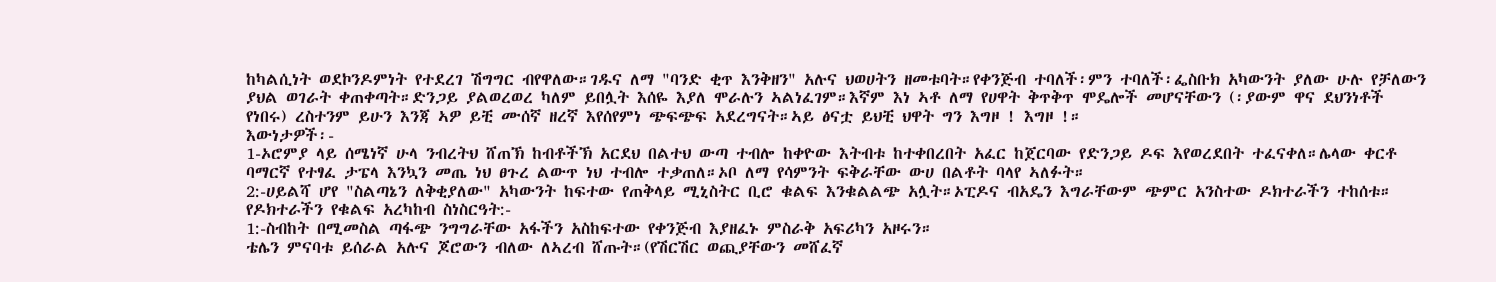ከካልሲነት ወደኮንዶምነት የተደረገ ሽግግር ብየዋለው።ገዱና ለማ "ባንድ ቂጥ እንቅዘን" አሉና ህወሀትን ዘመቱባት።የቀንጅብ ተባለች፡ምን ተባለች፡ፌስቡክ አካውንት ያለው ሁሉ የቻለውን ያህል ወገራት ቀጠቀጣት።ድንጋይ ያልወረወረ ካለም ይበሏት እሰዬ እያለ ሞራሉን ኣልነፈገም።እኛም እነ ኣቶ ለማ የሀዋት ቅጥቅጥ ሞዴሎች መሆናቸውን (፡ያውም ዋና ደህንነቶች የነበሩ) ረስተንም ይሁን እንጃ ኣዎ ይቺ ሙሰኛ ዘረኛ እየሰየምነ ጭፍጭፍ አደረግናት።ኣይ ፅናቷ ይህቺ ህዋት ግን እግዞ ! እግዞ !።
እውነታዎች፡-
1-ኦሮምያ ላይ ሰሜነኛ ሁላ ንብረትህ ሸጠኽ ከብቶችኽ አርደህ በልተህ ውጣ ተብሎ ከቀዮው እትብቱ ከተቀበረበት አፈር ከጀርባው የድንጋይ ዶፍ እየወረደበት ተፈናቀለ።ሌላው ቀርቶ ባማርኛ የተፃፈ ታፔላ እንኳን መጤ ነህ ፀጉረ ልውጥ ነህ ተብሎ ተቃጠለ።ኦቦ ለማ የሳምንት ፍቅራቸው ውሀ በልቶት ባላየ ኣለፉት።
2:-ሀይልሻ ሆየ "ስልጣኔን ለቅቂያለው" አካውንት ከፍተው የጠቅላይ ሚኒስትር ቢሮ ቁልፍ እንቁልልጭ አሏት።ኦፒዶና ብአዴን እግራቸውም ጭምር አንስተው ዶክተራችን ተከሰቱ።
የዶክተራችን የቁልፍ አረካከብ ስነስርዓት:-
1:-ስብከት በሚመስል ጣፋጭ ንግግራቸው አፋችን አስከፍተው የቀንጅብ እያዘፈኑ ምስራቅ አፍሪካን አዞሩን።
ቴሌን ምናባቱ ይሰራል አሉና ጆሮውን ብለው ለኣረብ ሸጡት።(የሽርሽር ወጪያቸውን መሸፈኛ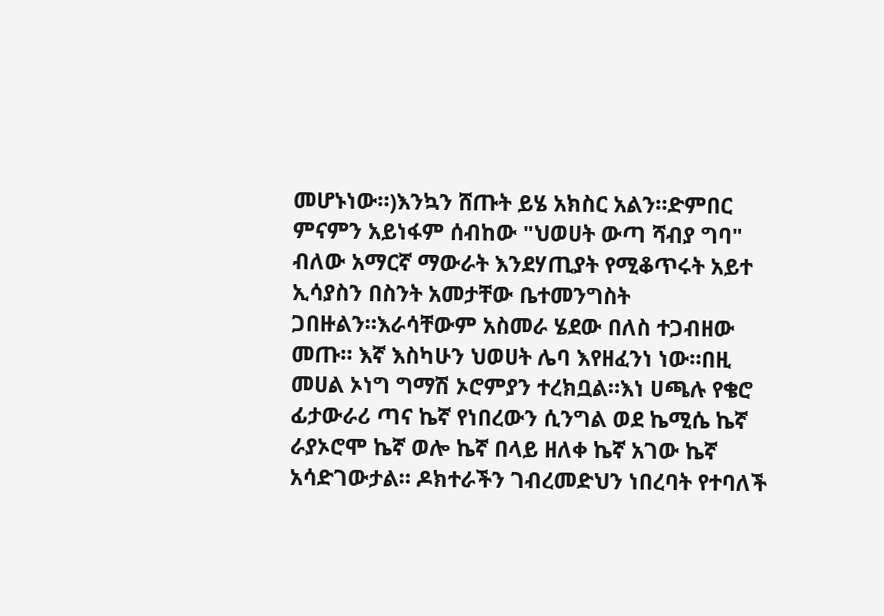መሆኑነው።)እንኳን ሸጡት ይሄ አክስር አልን።ድምበር ምናምን አይነፋም ሰብከው "ህወሀት ውጣ ሻብያ ግባ" ብለው አማርኛ ማውራት እንደሃጢያት የሚቆጥሩት አይተ ኢሳያስን በስንት አመታቸው ቤተመንግስት ጋበዙልን።እራሳቸውም አስመራ ሄደው በለስ ተጋብዘው መጡ። እኛ እስካሁን ህወሀት ሌባ እየዘፈንነ ነው።በዚ መሀል ኦነግ ግማሽ ኦሮምያን ተረክቧል።እነ ሀጫሉ የቄሮ ፊታውራሪ ጣና ኬኛ የነበረውን ሲንግል ወደ ኬሚሴ ኬኛ ራያኦሮሞ ኬኛ ወሎ ኬኛ በላይ ዘለቀ ኬኛ አገው ኬኛ አሳድገውታል። ዶክተራችን ገብረመድህን ነበረባት የተባለች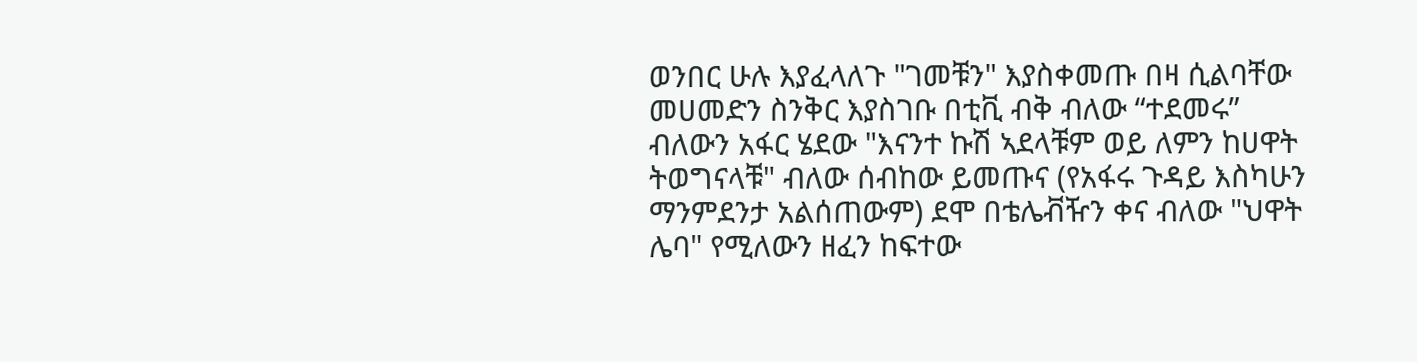ወንበር ሁሉ እያፈላለጉ "ገመቹን" እያስቀመጡ በዛ ሲልባቸው መሀመድን ስንቅር እያስገቡ በቲቪ ብቅ ብለው “ተደመሩ” ብለውን አፋር ሄደው "እናንተ ኩሽ ኣደላቹም ወይ ለምን ከሀዋት ትወግናላቹ" ብለው ሰብከው ይመጡና (የአፋሩ ጉዳይ እስካሁን ማንምደንታ አልሰጠውም) ደሞ በቴሌቭዥን ቀና ብለው "ህዋት ሌባ" የሚለውን ዘፈን ከፍተው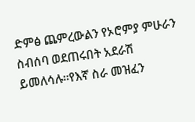ድምፅ ጨምረውልን የኦሮምያ ምሁራን ስብሰባ ወደጠሩበት አደራሽ ይመለሳሉ።የእኛ ስራ መዝፈን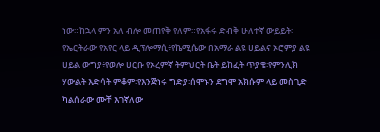ነው።ከኋላ ምን አለ ብሎ መጠየቅ የለም።የአፋሩ ድብቅ ሁለተኛ ውይይት፡የኤርትራው የአየር ላይ ዲፕሎማሲ፥የኬሚሴው በአማራ ልዩ ሀይልና ኦሮምያ ልዩ ሀይል ውግያ፥የወሎ ሀርቡ የኦረምኛ ትምህርት ቤት ይከፈት ጥያቄ፡የምንሊክ ሃውልት እድሳት ምቆም፡የእንጅነሩ ግድያ፡ሰሞኑን ደግሞ አክሱም ላይ መስጊድ ካልሰራው ሙቸ እገኛለው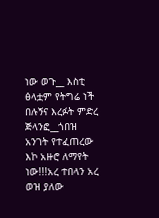ነው ወጉ__ እስቲ ፅላቷም የትግሬ ነች በሉኝና እረፉት ምድረ ጅላንፎ__ጎበዝ አንገት የተፈጠረው እኮ አዙሮ ለማየት ነው!!!አረ ተበላን አረ ወዝ ያለው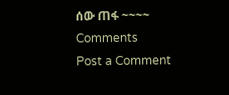ሰው ጠፋ ~~~~
Comments
Post a Comment